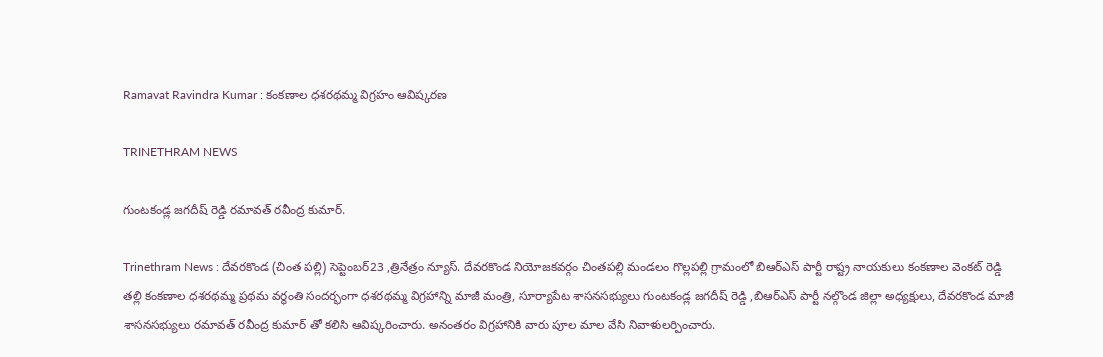Ramavat Ravindra Kumar : కంకణాల ధశరథమ్మ విగ్రహం ఆవిష్కరణ

TRINETHRAM NEWS

గుంటకండ్ల జగదీష్ రెడ్డి రమావత్ రవీంద్ర కుమార్.

Trinethram News : దేవరకొండ (చింత పల్లి) సెప్టెంబర్23 ,త్రినేత్రం న్యూస్. దేవరకొండ నియోజకవర్గం చింతపల్లి మండలం గొల్లపల్లి గ్రామంలో బిఆర్ఎస్ పార్టీ రాష్ట్ర నాయకులు కంకణాల వెంకట్ రెడ్డి తల్లి కంకణాల ధశరథమ్మ ప్రథమ వర్థంతి సందర్భంగా ధశరథమ్మ విగ్రహాన్ని మాజీ మంత్రి, సూర్యాపేట శాసనసభ్యులు గుంటకండ్ల జగదీష్ రెడ్డి ,బిఆర్ఎస్ పార్టీ నల్గొండ జిల్లా అధ్యక్షులు, దేవరకొండ మాజీ శాసనసభ్యులు రమావత్ రవీంద్ర కుమార్ తో కలిసి ఆవిష్కరించారు. అనంతరం విగ్రహానికి వారు పూల మాల వేసి నివాళులర్పించారు.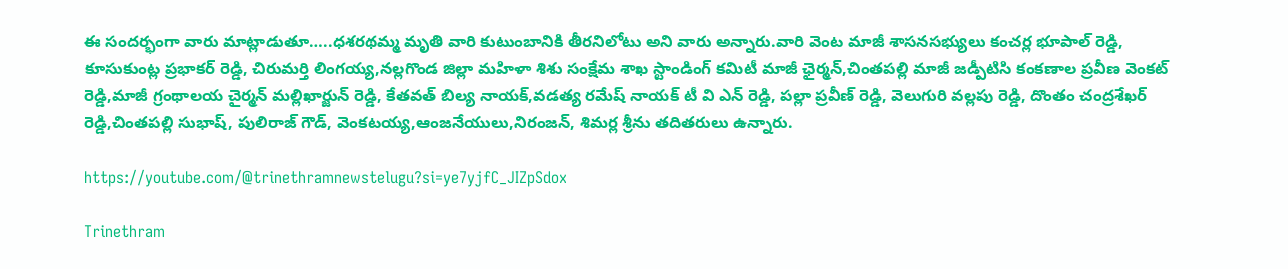ఈ సందర్భంగా వారు మాట్లాడుతూ…..ధశరథమ్మ మృతి వారి కుటుంబానికి తీరనిలోటు అని వారు అన్నారు.వారి వెంట మాజీ శాసనసభ్యులు కంచర్ల భూపాల్ రెడ్డి, కూసుకుంట్ల ప్రభాకర్ రెడ్డి, చిరుమర్తి లింగయ్య,నల్లగొండ జిల్లా మహిళా శిశు సంక్షేమ శాఖ స్టాండింగ్ కమిటీ మాజీ ఛైర్మన్,చింతపల్లి మాజీ జడ్పీటిసి కంకణాల ప్రవీణ వెంకట్ రెడ్డి,మాజీ గ్రంథాలయ చైర్మన్ మల్లిఖార్జున్ రెడ్డి, కేతవత్ బిల్య నాయక్,వడత్య రమేష్ నాయక్ టీ వి ఎన్ రెడ్డి, పల్లా ప్రవీణ్ రెడ్డి, వెలుగురి వల్లపు రెడ్డి, దొంతం చంద్రశేఖర్ రెడ్డి,చింతపల్లి సుభాష్, పులిరాజ్ గౌడ్, వెంకటయ్య,ఆంజనేయులు,నిరంజన్, శిమర్ల శ్రీను తదితరులు ఉన్నారు.

https://youtube.com/@trinethramnewstelugu?si=ye7yjfC_JIZpSdox

Trinethram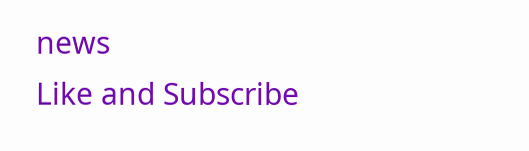news
Like and Subscribe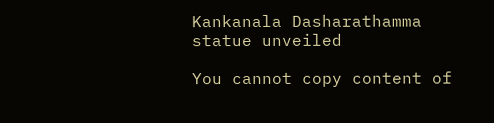Kankanala Dasharathamma statue unveiled

You cannot copy content of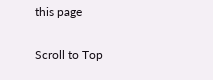this page

Scroll to Top